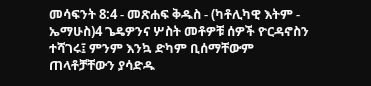መሳፍንት 8:4 - መጽሐፍ ቅዱስ - (ካቶሊካዊ እትም - ኤማሁስ)4 ጌዴዎንና ሦስት መቶዎቹ ሰዎች ዮርዳኖስን ተሻገሩ፤ ምንም እንኳ ድካም ቢሰማቸውም ጠላቶቻቸውን ያሳድዱ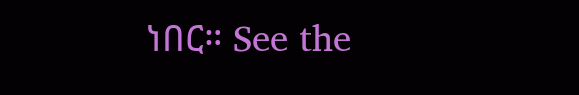ነበር። See the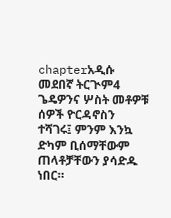chapterአዲሱ መደበኛ ትርጒም4 ጌዴዎንና ሦስት መቶዎቹ ሰዎች ዮርዳኖስን ተሻገሩ፤ ምንም እንኳ ድካም ቢሰማቸውም ጠላቶቻቸውን ያሳድዱ ነበር።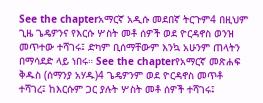See the chapterአማርኛ አዲሱ መደበኛ ትርጉም4 በዚህም ጊዜ ጌዴዎንና የእርሱ ሦስት መቶ ሰዎች ወደ ዮርዳኖስ ወንዝ መጥተው ተሻገሩ፤ ድካም ቢሰማቸውም እንኳ አሁንም ጠላትን በማሳደድ ላይ ነበሩ። See the chapterየአማርኛ መጽሐፍ ቅዱስ (ሰማንያ አሃዱ)4 ጌዴዎንም ወደ ዮርዳኖስ መጥቶ ተሻገረ፤ ከእርሱም ጋር ያሉት ሦስት መቶ ሰዎች ተሻገሩ፤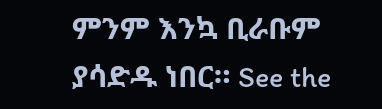ምንም እንኳ ቢራቡም ያሳድዱ ነበር። See the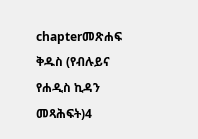chapterመጽሐፍ ቅዱስ (የብሉይና የሐዲስ ኪዳን መጻሕፍት)4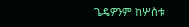ጌዴዎንም ከሦስቱ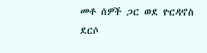መቶ ሰዎች ጋር ወደ ዮርዳኖስ ደርሶ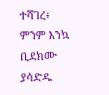ተሻገረ፥ ምንም እንኳ ቢደክሙ ያሳድዱ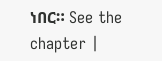ነበር። See the chapter |